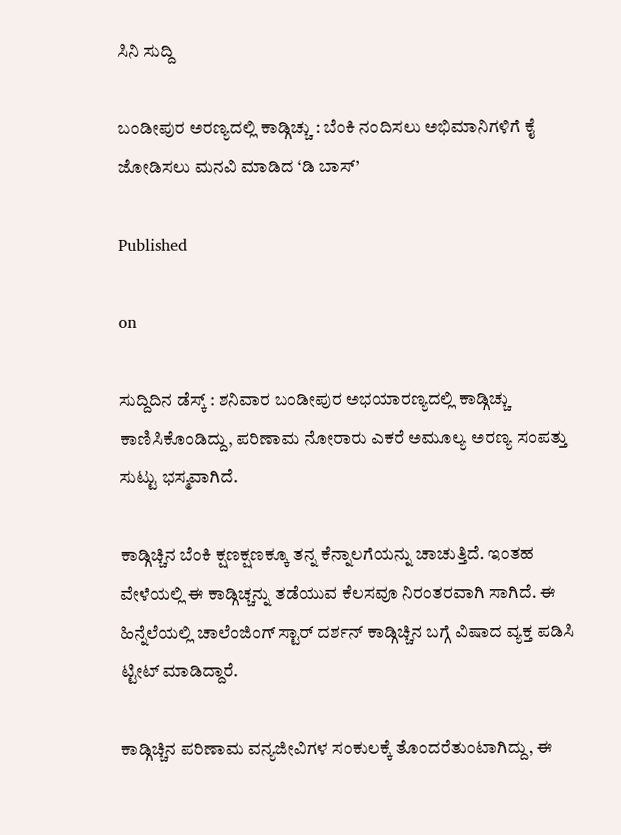ಸಿನಿ ಸುದ್ದಿ

ಬಂಡೀಪುರ ಅರಣ್ಯದಲ್ಲಿ ಕಾಡ್ಗಿಚ್ಚು : ಬೆಂಕಿ ನಂದಿಸಲು ಅಭಿಮಾನಿಗಳಿಗೆ ಕೈ ಜೋಡಿಸಲು ಮನವಿ ಮಾಡಿದ ‘ಡಿ ಬಾಸ್’

Published

on

ಸುದ್ದಿದಿನ ಡೆಸ್ಕ್ : ಶನಿವಾರ ಬಂಡೀಪುರ ಅಭಯಾರಣ್ಯದಲ್ಲಿ ಕಾಡ್ಗಿಚ್ಚು ಕಾಣಿಸಿಕೊಂಡಿದ್ದು, ಪರಿಣಾಮ ನೋರಾರು ಎಕರೆ ಅಮೂಲ್ಯ ಅರಣ್ಯ ಸಂಪತ್ತು ಸುಟ್ಟು ಭಸ್ಮವಾಗಿದೆ.

ಕಾಡ್ಗಿಚ್ಚಿನ ಬೆಂಕಿ ಕ್ಷಣಕ್ಷಣಕ್ಕೂ ತನ್ನ ಕೆನ್ನಾಲಗೆಯನ್ನು ಚಾಚುತ್ತಿದೆ. ಇಂತಹ ವೇಳೆಯಲ್ಲಿ ಈ ಕಾಡ್ಗಿಚ್ಚನ್ನು ತಡೆಯುವ ಕೆಲಸವೂ ನಿರಂತರವಾಗಿ ಸಾಗಿದೆ. ಈ ಹಿನ್ನೆಲೆಯಲ್ಲಿ ಚಾಲೆಂಜಿಂಗ್ ಸ್ಟಾರ್ ದರ್ಶನ್ ಕಾಡ್ಗಿಚ್ಚಿನ ಬಗ್ಗೆ ವಿಷಾದ ವ್ಯಕ್ತ ಪಡಿಸಿ ಟ್ಟೀಟ್ ಮಾಡಿದ್ದಾರೆ.

ಕಾಡ್ಗಿಚ್ಚಿನ ಪರಿಣಾಮ ವನ್ಯಜೀವಿಗಳ ಸಂಕುಲಕ್ಕೆ ತೊಂದರೆತುಂಟಾಗಿದ್ದು, ಈ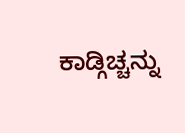ಕಾಡ್ಗಿಚ್ಚನ್ನು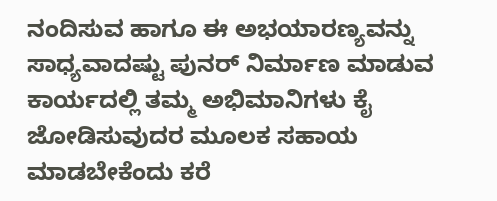ನಂದಿಸುವ ಹಾಗೂ ಈ ಅಭಯಾರಣ್ಯವನ್ನು ಸಾಧ್ಯವಾದಷ್ಟು ಪುನರ್ ನಿರ್ಮಾಣ ಮಾಡುವ ಕಾರ್ಯದಲ್ಲಿ ತಮ್ಮ ಅಭಿಮಾನಿಗಳು ಕೈ ಜೋಡಿಸುವುದರ ಮೂಲಕ ಸಹಾಯ ಮಾಡಬೇಕೆಂದು ಕರೆ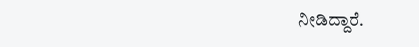ನೀಡಿದ್ದಾರೆ.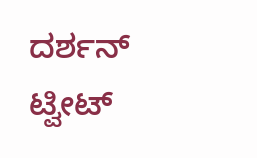ದರ್ಶನ್ ಟ್ವೀಟ್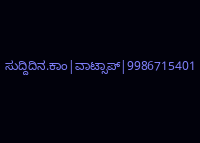ಸುದ್ದಿದಿನ.ಕಾಂ|ವಾಟ್ಸಾಪ್|9986715401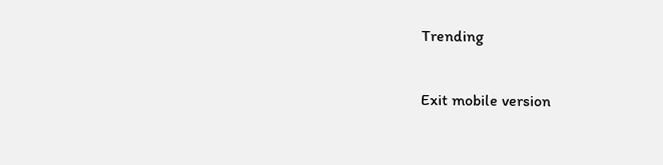Trending

Exit mobile version